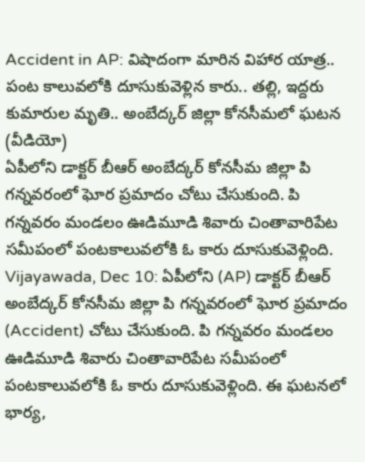Accident in AP: విషాదంగా మారిన విహార యాత్ర.. పంట కాలువలోకి దూసుకువెళ్లిన కారు.. తల్లి, ఇద్దరు కుమారుల మృతి.. అంబేద్కర్ జిల్లా కోనసీమలో ఘటన (వీడియో)
ఏపీలోని డాక్టర్ బీఆర్ అంబేద్కర్ కోనసీమ జిల్లా పి గన్నవరంలో ఘోర ప్రమాదం చోటు చేసుకుంది. పి గన్నవరం మండలం ఊడిమూడి శివారు చింతావారిపేట సమీపంలో పంటకాలువలోకి ఓ కారు దూసుకువెళ్లింది.
Vijayawada, Dec 10: ఏపీలోని (AP) డాక్టర్ బీఆర్ అంబేద్కర్ కోనసీమ జిల్లా పి గన్నవరంలో ఘోర ప్రమాదం (Accident) చోటు చేసుకుంది. పి గన్నవరం మండలం ఊడిమూడి శివారు చింతావారిపేట సమీపంలో పంటకాలువలోకి ఓ కారు దూసుకువెళ్లింది. ఈ ఘటనలో భార్య,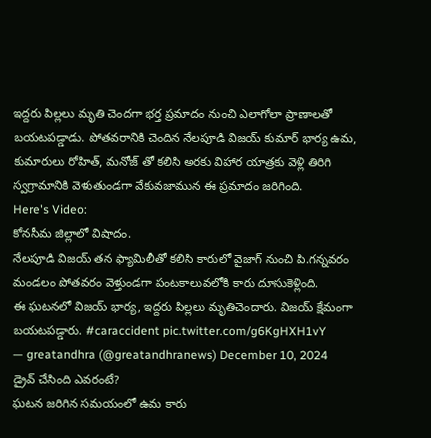ఇద్దరు పిల్లలు మృతి చెందగా భర్త ప్రమాదం నుంచి ఎలాగోలా ప్రాణాలతో బయటపడ్డాడు. పోతవరానికి చెందిన నేలపూడి విజయ్ కుమార్ భార్య ఉమ, కుమారులు రోహిత్, మనోజ్ తో కలిసి అరకు విహార యాత్రకు వెళ్లి తిరిగి స్వగ్రామానికి వెళుతుండగా వేకువజామున ఈ ప్రమాదం జరిగింది.
Here's Video:
కోనసీమ జిల్లాలో విషాదం.
నేలపూడి విజయ్ తన ఫ్యామిలీతో కలిసి కారులో వైజాగ్ నుంచి పి.గన్నవరం మండలం పోతవరం వెళ్తుండగా పంటకాలువలోకి కారు దూసుకెళ్లింది.
ఈ ఘటనలో విజయ్ భార్య, ఇద్దరు పిల్లలు మృతిచెందారు. విజయ్ క్షేమంగా బయటపడ్డారు. #caraccident pic.twitter.com/g6KgHXH1vY
— greatandhra (@greatandhranews) December 10, 2024
డ్రైవ్ చేసింది ఎవరంటే?
ఘటన జరిగిన సమయంలో ఉమ కారు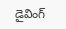డైవింగ్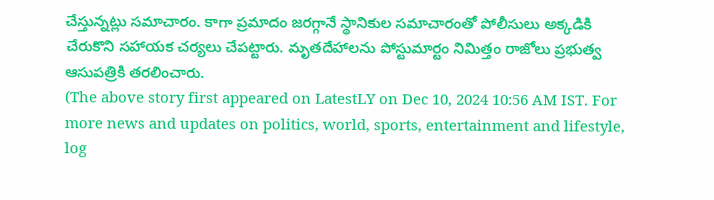చేస్తున్నట్లు సమాచారం. కాగా ప్రమాదం జరగ్గానే స్థానికుల సమాచారంతో పోలీసులు అక్కడికి చేరుకొని సహాయక చర్యలు చేపట్టారు. మృతదేహాలను పోస్టుమార్టం నిమిత్తం రాజోలు ప్రభుత్వ ఆసుపత్రికి తరలించారు.
(The above story first appeared on LatestLY on Dec 10, 2024 10:56 AM IST. For more news and updates on politics, world, sports, entertainment and lifestyle, log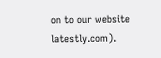on to our website latestly.com).